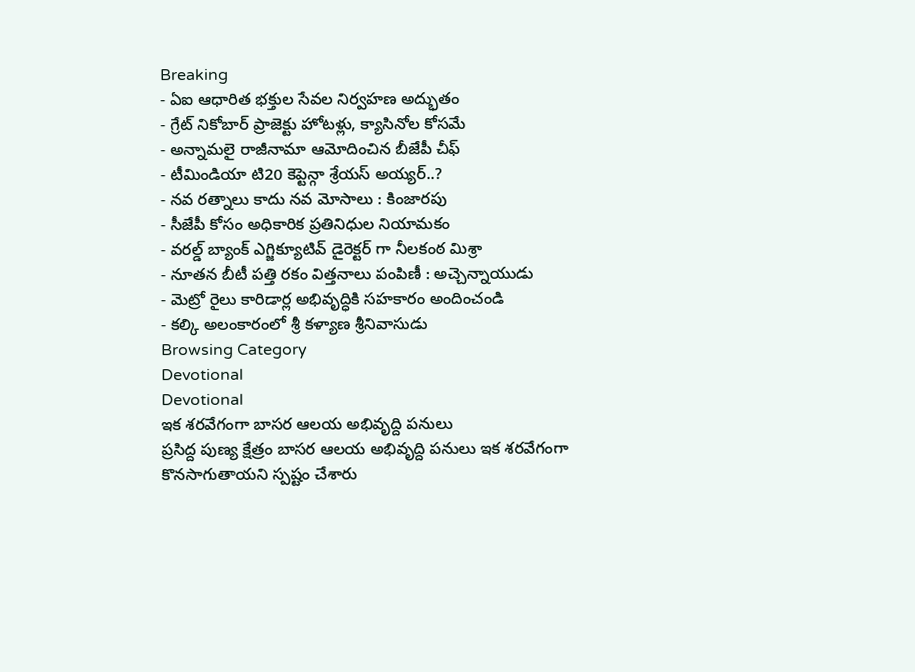Breaking
- ఏఐ ఆధారిత భక్తుల సేవల నిర్వహణ అద్భుతం
- గ్రేట్ నికోబార్ ప్రాజెక్టు హోటళ్లు, క్యాసినోల కోసమే
- అన్నామలై రాజీనామా ఆమోదించిన బీజేపీ చీఫ్
- టీమిండియా టి20 కెప్టెన్గా శ్రేయస్ అయ్యర్..?
- నవ రత్నాలు కాదు నవ మోసాలు : కింజారపు
- సీజేపీ కోసం అధికారిక ప్రతినిధుల నియామకం
- వరల్డ్ బ్యాంక్ ఎగ్జిక్యూటివ్ డైరెక్టర్ గా నీలకంఠ మిశ్రా
- నూతన బీటీ పత్తి రకం విత్తనాలు పంపిణీ : అచ్చెన్నాయుడు
- మెట్రో రైలు కారిడార్ల అభివృద్ధికి సహకారం అందించండి
- కల్కి అలంకారంలో శ్రీ కళ్యాణ శ్రీనివాసుడు
Browsing Category
Devotional
Devotional
ఇక శరవేగంగా బాసర ఆలయ అభివృద్ది పనులు
ప్రసిద్ద పుణ్య క్షేత్రం బాసర ఆలయ అభివృద్ది పనులు ఇక శరవేగంగా కొనసాగుతాయని స్పష్టం చేశారు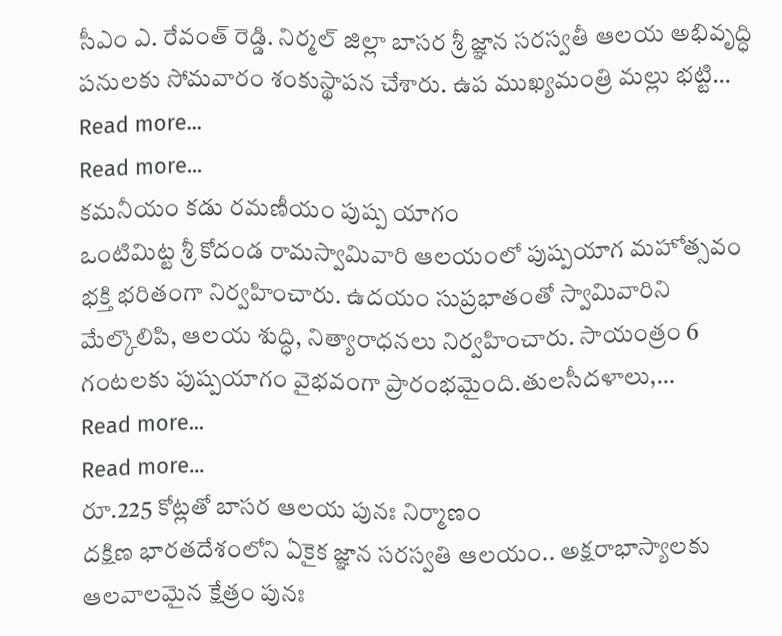సీఎం ఎ. రేవంత్ రెడ్డి. నిర్మల్ జిల్లా బాసర శ్రీ జ్ఞాన సరస్వతీ ఆలయ అభివృద్ధి పనులకు సోమవారం శంకుస్థాపన చేశారు. ఉప ముఖ్యమంత్రి మల్లు భట్టి…
Read more...
Read more...
కమనీయం కడు రమణీయం పుష్ప యాగం
ఒంటిమిట్ట శ్రీ కోదండ రామస్వామివారి ఆలయంలో పుష్పయాగ మహోత్సవం భక్తి భరితంగా నిర్వహించారు. ఉదయం సుప్రభాతంతో స్వామివారిని మేల్కొలిపి, ఆలయ శుద్ధి, నిత్యారాధనలు నిర్వహించారు. సాయంత్రం 6 గంటలకు పుష్పయాగం వైభవంగా ప్రారంభమైంది.తులసీదళాలు,…
Read more...
Read more...
రూ.225 కోట్లతో బాసర ఆలయ పునః నిర్మాణం
దక్షిణ భారతదేశంలోని ఏకైక జ్ఞాన సరస్వతి ఆలయం.. అక్షరాభాస్యాలకు ఆలవాలమైన క్షేత్రం పునః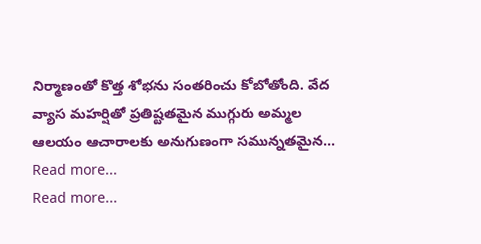నిర్మాణంతో కొత్త శోభను సంతరించు కోబోతోంది. వేద వ్యాస మహర్షితో ప్రతిష్టతమైన ముగ్గురు అమ్మల ఆలయం ఆచారాలకు అనుగుణంగా సమున్నతమైన…
Read more...
Read more...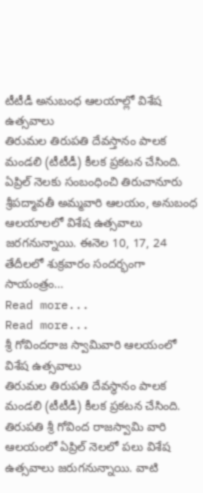టీటీడీ అనుబంధ ఆలయాల్లో విశేష ఉత్సవాలు
తిరుమల తిరుపతి దేవస్తానం పాలక మండలి (టీటీడీ) కీలక ప్రకటన చేసింది. ఏప్రిల్ నెలకు సంబంధించి తిరుచానూరు శ్రీపద్మావతీ అమ్మవారి ఆలయం, అనుబంధ ఆలయాలలో విశేష ఉత్సవాలు జరగనున్నాయి. ఈనెల 10, 17, 24 తేదీలలో శుక్రవారం సందర్భంగా సాయంత్రం…
Read more...
Read more...
శ్రీ గోవిందరాజ స్వామివారి ఆలయంలో విశేష ఉత్సవాలు
తిరుమల తిరుపతి దేవస్థానం పాలక మండలి (టీటీడీ) కీలక ప్రకటన చేసింది. తిరుపతి శ్రీ గోవింద రాజస్వామి వారి ఆలయంలో ఏప్రిల్ నెలలో పలు విశేష ఉత్సవాలు జరుగనున్నాయి. వాటి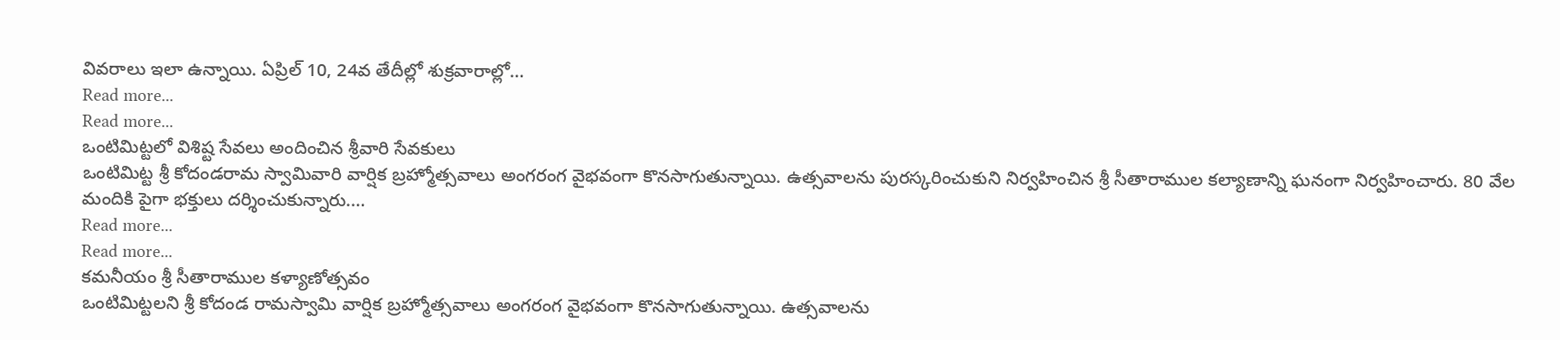వివరాలు ఇలా ఉన్నాయి. ఏప్రిల్ 10, 24వ తేదీల్లో శుక్రవారాల్లో…
Read more...
Read more...
ఒంటిమిట్టలో విశిష్ట సేవలు అందించిన శ్రీవారి సేవకులు
ఒంటిమిట్ట శ్రీ కోదండరామ స్వామివారి వార్షిక బ్రహ్మోత్సవాలు అంగరంగ వైభవంగా కొనసాగుతున్నాయి. ఉత్సవాలను పురస్కరించుకుని నిర్వహించిన శ్రీ సీతారాముల కల్యాణాన్ని ఘనంగా నిర్వహించారు. 80 వేల మందికి పైగా భక్తులు దర్శించుకున్నారు.…
Read more...
Read more...
కమనీయం శ్రీ సీతారాముల కళ్యాణోత్సవం
ఒంటిమిట్టలని శ్రీ కోదండ రామస్వామి వార్షిక బ్రహ్మోత్సవాలు అంగరంగ వైభవంగా కొనసాగుతున్నాయి. ఉత్సవాలను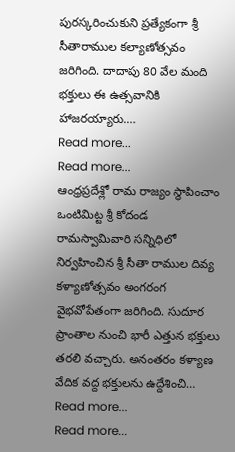పురస్కరించుకుని ప్రత్యేకంగా శ్రీ సీతారాముల కల్యాణోత్సవం జరిగింది. దాదాపు 80 వేల మంది భక్తులు ఈ ఉత్సవానికి హాజరయ్యారు.…
Read more...
Read more...
ఆంధ్రప్రదేశ్లో రామ రాజ్యం స్థాపించాం
ఒంటిమిట్ట శ్రీ కోదండ రామస్వామివారి సన్నిధిలో నిర్వహించిన శ్రీ సీతా రాముల దివ్య కళ్యాణోత్సవం అంగరంగ వైభవోపేతంగా జరిగింది. సుదూర ప్రాంతాల నుంచి భారీ ఎత్తున భక్తులు తరలి వచ్చారు. అనంతరం కళ్యాణ వేదిక వద్ద భక్తులను ఉద్దేశించి…
Read more...
Read more...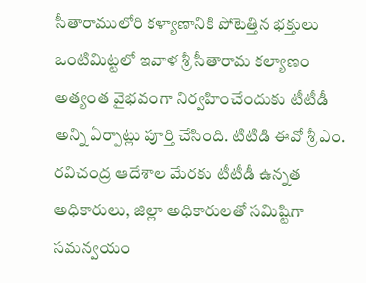సీతారాములోరి కళ్యాణానికి పోటెత్తిన భక్తులు
ఒంటిమిట్టలో ఇవాళ శ్రీ సీతారామ కల్యాణం అత్యంత వైభవంగా నిర్వహించేందుకు టీటీడీ అన్ని ఏర్పాట్లు పూర్తి చేసింది. టిటిడి ఈవో శ్రీ ఎం. రవిచంద్ర ఆదేశాల మేరకు టీటీడీ ఉన్నత అధికారులు, జిల్లా అధికారులతో సమిష్టిగా సమన్వయం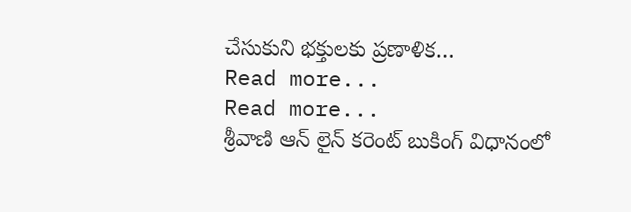చేసుకుని భక్తులకు ప్రణాళిక…
Read more...
Read more...
శ్రీవాణి ఆన్ లైన్ కరెంట్ బుకింగ్ విధానంలో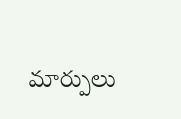మార్పులు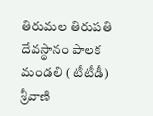తిరుమల తిరుపతి దేవస్థానం పాలక మండలి ( టీటీడీ) శ్రీవాణి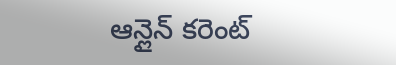ఆన్లైన్ కరెంట్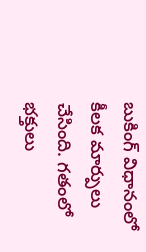బుకింగ్ విధానంలో కీలక మార్పులు చేసింది. గతంలో భక్తులు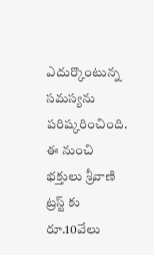ఎదుర్కొంటున్న సమస్యను పరిష్కరించింది. ఈ నుంచి భక్తులు శ్రీవాణి ట్రస్ట్ కు రూ.10వేలు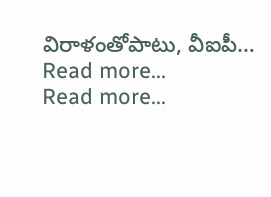విరాళంతోపాటు, వీఐపీ…
Read more...
Read more...